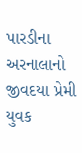પારડીના અરનાલાનો જીવદયા પ્રેમી યુવક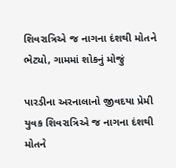શિવરાત્રિએ જ નાગના દંશથી મોતને ભેટ્યો, ગામમાં શોકનું મોજું

પારડીના અરનાલાનો જીવદયા પ્રેમી યુવક શિવરાત્રિએ જ નાગના દંશથી મોતને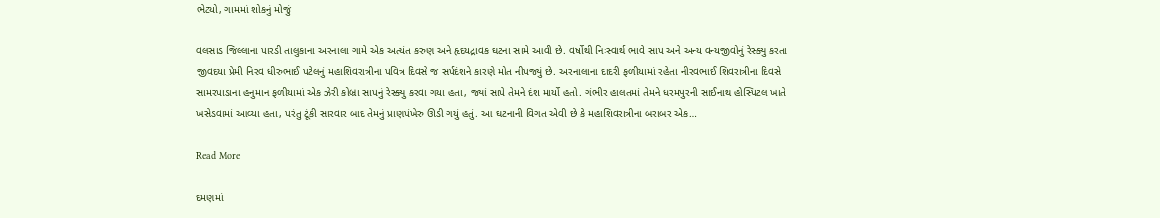ભેટ્યો, ગામમાં શોકનું મોજું

વલસાડ જિલ્લાના પારડી તાલુકાના અરનાલા ગામે એક અત્યંત કરુણ અને હૃદયદ્રાવક ઘટના સામે આવી છે. વર્ષોથી નિઃસ્વાર્થ ભાવે સાપ અને અન્ય વન્યજીવોનું રેસ્ક્યુ કરતા જીવદયા પ્રેમી નિરવ ધીરુભાઈ પટેલનું મહાશિવરાત્રીના પવિત્ર દિવસે જ સર્પદંશને કારણે મોત નીપજ્યું છે. અરનાલાના દાદરી ફળીયામાં રહેતા નીરવભાઈ શિવરાત્રીના દિવસે સામરપાડાના હનુમાન ફળીયામાં એક ઝેરી કોબ્રા સાપનું રેસ્ક્યુ કરવા ગયા હતા, જ્યાં સાપે તેમને દંશ માર્યો હતો. ગંભીર હાલતમાં તેમને ધરમપુરની સાઈનાથ હોસ્પિટલ ખાતે ખસેડવામાં આવ્યા હતા, પરંતુ ટૂંકી સારવાર બાદ તેમનું પ્રાણપંખેરુ ઊડી ગયું હતું. આ ઘટનાની વિગત એવી છે કે મહાશિવરાત્રીના બરાબર એક…

Read More

દમણમાં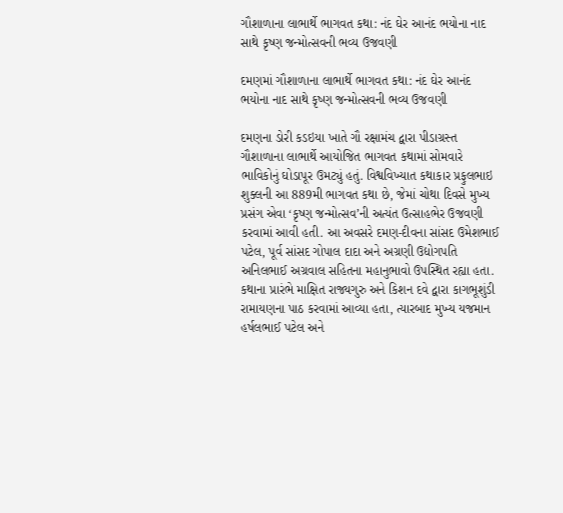ગૌશાળાના લાભાર્થે ભાગવત કથા: નંદ ઘેર આનંદ ભયોના નાદ સાથે કૃષ્ણ જન્મોત્સવની ભવ્ય ઉજવણી

દમણમાં ગૌશાળાના લાભાર્થે ભાગવત કથા: નંદ ઘેર આનંદ ભયોના નાદ સાથે કૃષ્ણ જન્મોત્સવની ભવ્ય ઉજવણી

દમણના ડોરી કડઇયા ખાતે ગૌ રક્ષામંચ દ્વારા પીડાગ્રસ્ત ગૌશાળાના લાભાર્થે આયોજિત ભાગવત કથામાં સોમવારે ભાવિકોનું ઘોડાપૂર ઉમટ્યું હતું. વિશ્વવિખ્યાત કથાકાર પ્રફુલભાઇ શુક્લની આ 889મી ભાગવત કથા છે, જેમાં ચોથા દિવસે મુખ્ય પ્રસંગ એવા ‘કૃષ્ણ જન્મોત્સવ’ની અત્યંત ઉત્સાહભેર ઉજવણી કરવામાં આવી હતી. આ અવસરે દમણ-દીવના સાંસદ ઉમેશભાઈ પટેલ, પૂર્વ સાંસદ ગોપાલ દાદા અને અગ્રણી ઉદ્યોગપતિ અનિલભાઈ અગ્રવાલ સહિતના મહાનુભાવો ઉપસ્થિત રહ્યા હતા. કથાના પ્રારંભે માક્ષિત રાજ્યગુરુ અને કિશન દવે દ્વારા કાગભૂશુંડી રામાયણના પાઠ કરવામાં આવ્યા હતા, ત્યારબાદ મુખ્ય યજમાન હર્ષલભાઈ પટેલ અને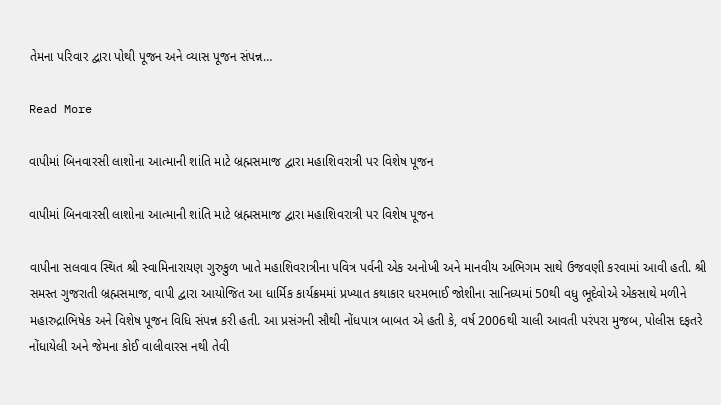તેમના પરિવાર દ્વારા પોથી પૂજન અને વ્યાસ પૂજન સંપન્ન…

Read More

વાપીમાં બિનવારસી લાશોના આત્માની શાંતિ માટે બ્રહ્મસમાજ દ્વારા મહાશિવરાત્રી પર વિશેષ પૂજન

વાપીમાં બિનવારસી લાશોના આત્માની શાંતિ માટે બ્રહ્મસમાજ દ્વારા મહાશિવરાત્રી પર વિશેષ પૂજન

વાપીના સલવાવ સ્થિત શ્રી સ્વામિનારાયણ ગુરુકુળ ખાતે મહાશિવરાત્રીના પવિત્ર પર્વની એક અનોખી અને માનવીય અભિગમ સાથે ઉજવણી કરવામાં આવી હતી. શ્રી સમસ્ત ગુજરાતી બ્રહ્મસમાજ, વાપી દ્વારા આયોજિત આ ધાર્મિક કાર્યક્રમમાં પ્રખ્યાત કથાકાર ધરમભાઈ જોશીના સાનિધ્યમાં 50થી વધુ ભૂદેવોએ એકસાથે મળીને મહારુદ્રાભિષેક અને વિશેષ પૂજન વિધિ સંપન્ન કરી હતી. આ પ્રસંગની સૌથી નોંધપાત્ર બાબત એ હતી કે, વર્ષ 2006થી ચાલી આવતી પરંપરા મુજબ, પોલીસ દફતરે નોંધાયેલી અને જેમના કોઈ વાલીવારસ નથી તેવી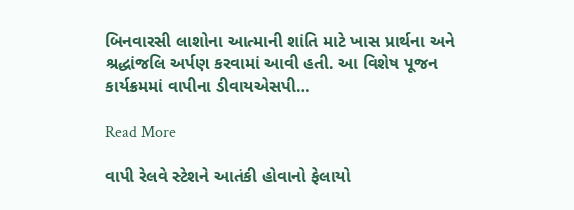બિનવારસી લાશોના આત્માની શાંતિ માટે ખાસ પ્રાર્થના અને શ્રદ્ધાંજલિ અર્પણ કરવામાં આવી હતી. આ વિશેષ પૂજન કાર્યક્રમમાં વાપીના ડીવાયએસપી…

Read More

વાપી રેલવે સ્ટેશને આતંકી હોવાનો ફેલાયો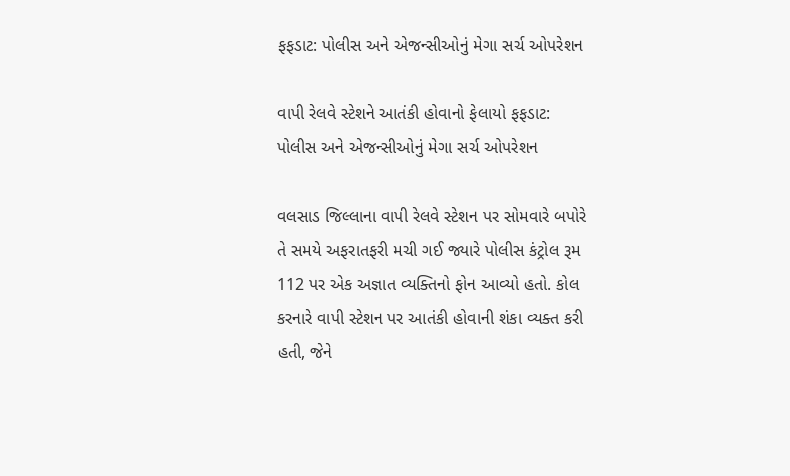ફફડાટ: પોલીસ અને એજન્સીઓનું મેગા સર્ચ ઓપરેશન

વાપી રેલવે સ્ટેશને આતંકી હોવાનો ફેલાયો ફફડાટ: પોલીસ અને એજન્સીઓનું મેગા સર્ચ ઓપરેશન

વલસાડ જિલ્લાના વાપી રેલવે સ્ટેશન પર સોમવારે બપોરે તે સમયે અફરાતફરી મચી ગઈ જ્યારે પોલીસ કંટ્રોલ રૂમ 112 પર એક અજ્ઞાત વ્યક્તિનો ફોન આવ્યો હતો. કોલ કરનારે વાપી સ્ટેશન પર આતંકી હોવાની શંકા વ્યક્ત કરી હતી, જેને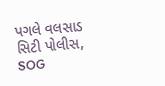પગલે વલસાડ સિટી પોલીસ, SOG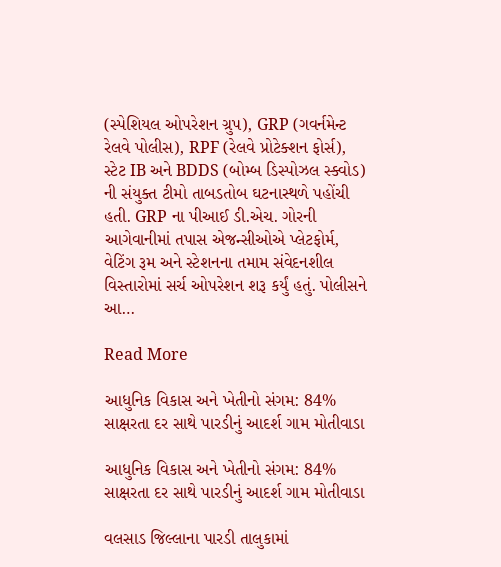(સ્પેશિયલ ઓપરેશન ગ્રુપ), GRP (ગવર્નમેન્ટ રેલવે પોલીસ), RPF (રેલવે પ્રોટેક્શન ફોર્સ), સ્ટેટ IB અને BDDS (બોમ્બ ડિસ્પોઝલ સ્ક્વોડ) ની સંયુક્ત ટીમો તાબડતોબ ઘટનાસ્થળે પહોંચી હતી. GRP ના પીઆઈ ડી.એચ. ગોરની આગેવાનીમાં તપાસ એજન્સીઓએ પ્લેટફોર્મ, વેટિંગ રૂમ અને સ્ટેશનના તમામ સંવેદનશીલ વિસ્તારોમાં સર્ચ ઓપરેશન શરૂ કર્યું હતું. પોલીસને આ…

Read More

આધુનિક વિકાસ અને ખેતીનો સંગમ: 84% સાક્ષરતા દર સાથે પારડીનું આદર્શ ગામ મોતીવાડા

આધુનિક વિકાસ અને ખેતીનો સંગમ: 84% સાક્ષરતા દર સાથે પારડીનું આદર્શ ગામ મોતીવાડા

વલસાડ જિલ્લાના પારડી તાલુકામાં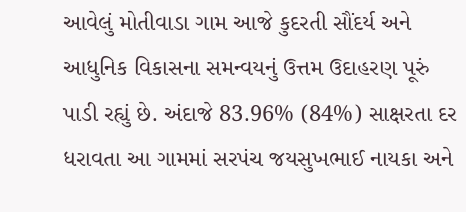આવેલું મોતીવાડા ગામ આજે કુદરતી સૌંદર્ય અને આધુનિક વિકાસના સમન્વયનું ઉત્તમ ઉદાહરણ પૂરું પાડી રહ્યું છે. અંદાજે 83.96% (84%) સાક્ષરતા દર ધરાવતા આ ગામમાં સરપંચ જયસુખભાઈ નાયકા અને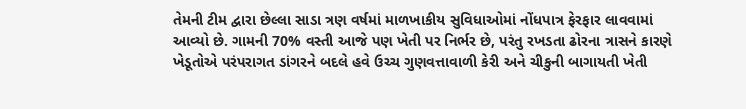તેમની ટીમ દ્વારા છેલ્લા સાડા ત્રણ વર્ષમાં માળખાકીય સુવિધાઓમાં નોંધપાત્ર ફેરફાર લાવવામાં આવ્યો છે. ગામની 70% વસ્તી આજે પણ ખેતી પર નિર્ભર છે, પરંતુ રખડતા ઢોરના ત્રાસને કારણે ખેડૂતોએ પરંપરાગત ડાંગરને બદલે હવે ઉચ્ચ ગુણવત્તાવાળી કેરી અને ચીકુની બાગાયતી ખેતી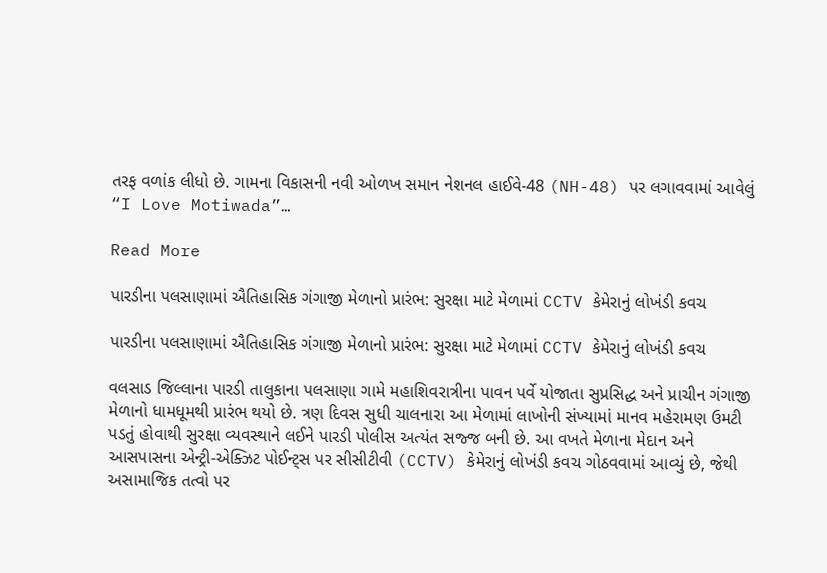તરફ વળાંક લીધો છે. ગામના વિકાસની નવી ઓળખ સમાન નેશનલ હાઈવે-48 (NH-48) પર લગાવવામાં આવેલું “I Love Motiwada”…

Read More

પારડીના પલસાણામાં ઐતિહાસિક ગંગાજી મેળાનો પ્રારંભ: સુરક્ષા માટે મેળામાં CCTV કેમેરાનું લોખંડી કવચ

પારડીના પલસાણામાં ઐતિહાસિક ગંગાજી મેળાનો પ્રારંભ: સુરક્ષા માટે મેળામાં CCTV કેમેરાનું લોખંડી કવચ

વલસાડ જિલ્લાના પારડી તાલુકાના પલસાણા ગામે મહાશિવરાત્રીના પાવન પર્વે યોજાતા સુપ્રસિદ્ધ અને પ્રાચીન ગંગાજી મેળાનો ધામધૂમથી પ્રારંભ થયો છે. ત્રણ દિવસ સુધી ચાલનારા આ મેળામાં લાખોની સંખ્યામાં માનવ મહેરામણ ઉમટી પડતું હોવાથી સુરક્ષા વ્યવસ્થાને લઈને પારડી પોલીસ અત્યંત સજ્જ બની છે. આ વખતે મેળાના મેદાન અને આસપાસના એન્ટ્રી-એક્ઝિટ પોઈન્ટ્સ પર સીસીટીવી (CCTV) કેમેરાનું લોખંડી કવચ ગોઠવવામાં આવ્યું છે, જેથી અસામાજિક તત્વો પર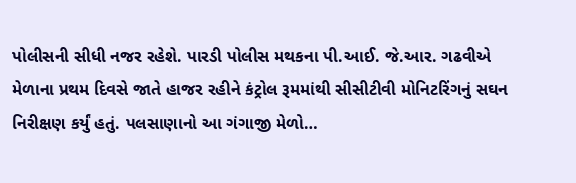પોલીસની સીધી નજર રહેશે. પારડી પોલીસ મથકના પી.આઈ. જે.આર. ગઢવીએ મેળાના પ્રથમ દિવસે જાતે હાજર રહીને કંટ્રોલ રૂમમાંથી સીસીટીવી મોનિટરિંગનું સઘન નિરીક્ષણ કર્યું હતું. પલસાણાનો આ ગંગાજી મેળો…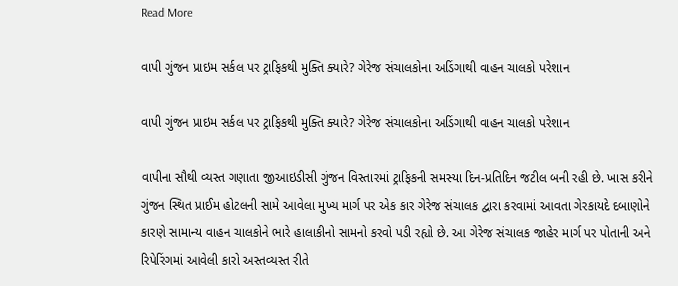Read More

વાપી ગુંજન પ્રાઇમ સર્કલ પર ટ્રાફિકથી મુક્તિ ક્યારે? ગેરેજ સંચાલકોના અડિંગાથી વાહન ચાલકો પરેશાન

વાપી ગુંજન પ્રાઇમ સર્કલ પર ટ્રાફિકથી મુક્તિ ક્યારે? ગેરેજ સંચાલકોના અડિંગાથી વાહન ચાલકો પરેશાન

વાપીના સૌથી વ્યસ્ત ગણાતા જીઆઇડીસી ગુંજન વિસ્તારમાં ટ્રાફિકની સમસ્યા દિન-પ્રતિદિન જટીલ બની રહી છે. ખાસ કરીને ગુંજન સ્થિત પ્રાઈમ હોટલની સામે આવેલા મુખ્ય માર્ગ પર એક કાર ગેરેજ સંચાલક દ્વારા કરવામાં આવતા ગેરકાયદે દબાણોને કારણે સામાન્ય વાહન ચાલકોને ભારે હાલાકીનો સામનો કરવો પડી રહ્યો છે. આ ગેરેજ સંચાલક જાહેર માર્ગ પર પોતાની અને રિપેરિંગમાં આવેલી કારો અસ્તવ્યસ્ત રીતે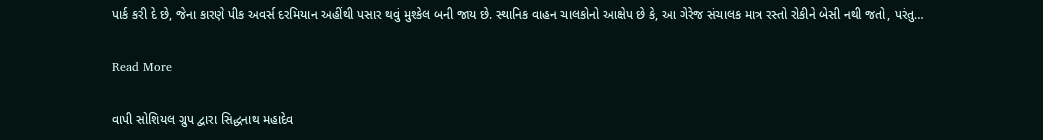પાર્ક કરી દે છે, જેના કારણે પીક અવર્સ દરમિયાન અહીંથી પસાર થવું મુશ્કેલ બની જાય છે. સ્થાનિક વાહન ચાલકોનો આક્ષેપ છે કે, આ ગેરેજ સંચાલક માત્ર રસ્તો રોકીને બેસી નથી જતો, પરંતુ…

Read More

વાપી સોશિયલ ગ્રુપ દ્વારા સિદ્ધનાથ મહાદેવ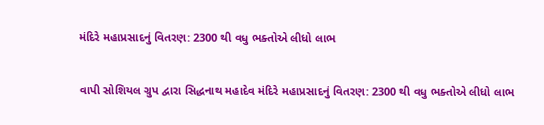મંદિરે મહાપ્રસાદનું વિતરણ: 2300 થી વધુ ભક્તોએ લીધો લાભ

વાપી સોશિયલ ગ્રુપ દ્વારા સિદ્ધનાથ મહાદેવ મંદિરે મહાપ્રસાદનું વિતરણ: 2300 થી વધુ ભક્તોએ લીધો લાભ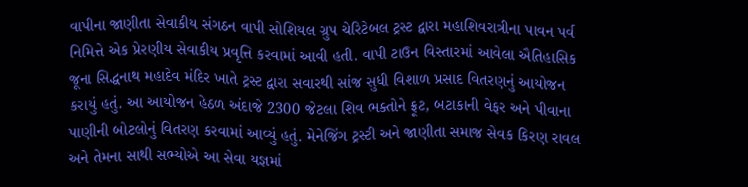વાપીના જાણીતા સેવાકીય સંગઠન વાપી સોશિયલ ગ્રુપ ચેરિટેબલ ટ્રસ્ટ દ્વારા મહાશિવરાત્રીના પાવન પર્વ નિમિત્તે એક પ્રેરણીય સેવાકીય પ્રવૃત્તિ કરવામાં આવી હતી. વાપી ટાઉન વિસ્તારમાં આવેલા ઐતિહાસિક જૂના સિદ્ધનાથ મહાદેવ મંદિર ખાતે ટ્રસ્ટ દ્વારા સવારથી સાંજ સુધી વિશાળ પ્રસાદ વિતરણનું આયોજન કરાયું હતું. આ આયોજન હેઠળ અંદાજે 2300 જેટલા શિવ ભક્તોને ફ્રૂટ, બટાકાની વેફર અને પીવાના પાણીની બોટલોનું વિતરણ કરવામાં આવ્યું હતું. મેનેજિંગ ટ્રસ્ટી અને જાણીતા સમાજ સેવક કિરણ રાવલ અને તેમના સાથી સભ્યોએ આ સેવા યજ્ઞમાં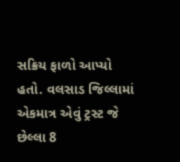સક્રિય ફાળો આપ્યો હતો. વલસાડ જિલ્લામાં એકમાત્ર એવું ટ્રસ્ટ જે છેલ્લા 8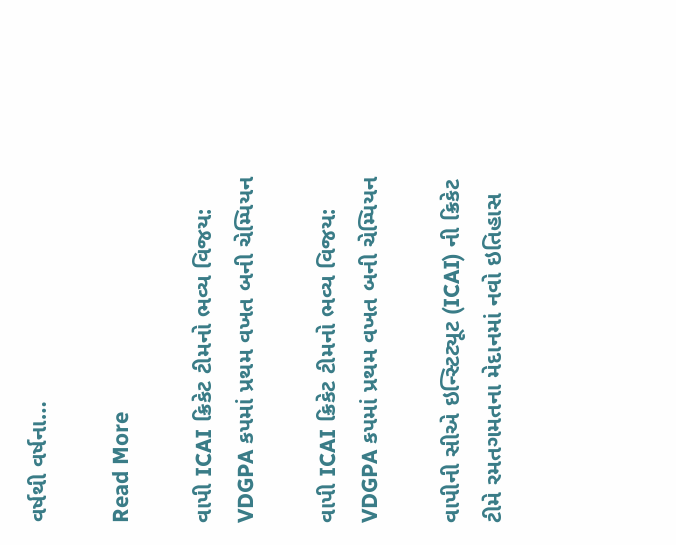વર્ષથી વર્ષના…

Read More

વાપી ICAI ક્રિકેટ ટીમનો ભવ્ય વિજય: VDGPA કપમાં પ્રથમ વખત બની ચેમ્પિયન

વાપી ICAI ક્રિકેટ ટીમનો ભવ્ય વિજય: VDGPA કપમાં પ્રથમ વખત બની ચેમ્પિયન

વાપીની સીએ ઇન્સ્ટિટ્યૂટ (ICAI) ની ક્રિકેટ ટીમે રમતગમતના મેદાનમાં નવો ઇતિહાસ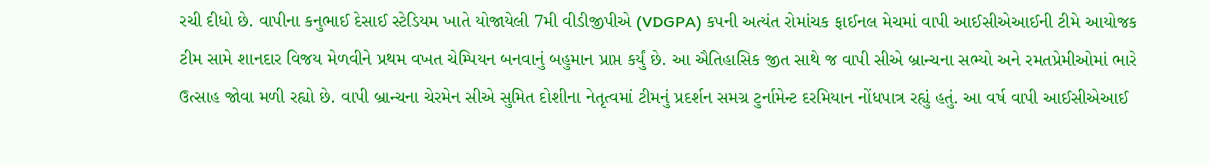રચી દીધો છે. વાપીના કનુભાઈ દેસાઈ સ્ટેડિયમ ખાતે યોજાયેલી 7મી વીડીજીપીએ (VDGPA) કપની અત્યંત રોમાંચક ફાઈનલ મેચમાં વાપી આઈસીએઆઈની ટીમે આયોજક ટીમ સામે શાનદાર વિજય મેળવીને પ્રથમ વખત ચેમ્પિયન બનવાનું બહુમાન પ્રાપ્ત કર્યું છે. આ ઐતિહાસિક જીત સાથે જ વાપી સીએ બ્રાન્ચના સભ્યો અને રમતપ્રેમીઓમાં ભારે ઉત્સાહ જોવા મળી રહ્યો છે. વાપી બ્રાન્ચના ચેરમેન સીએ સુમિત દોશીના નેતૃત્વમાં ટીમનું પ્રદર્શન સમગ્ર ટુર્નામેન્ટ દરમિયાન નોંધપાત્ર રહ્યું હતું. આ વર્ષ વાપી આઈસીએઆઈ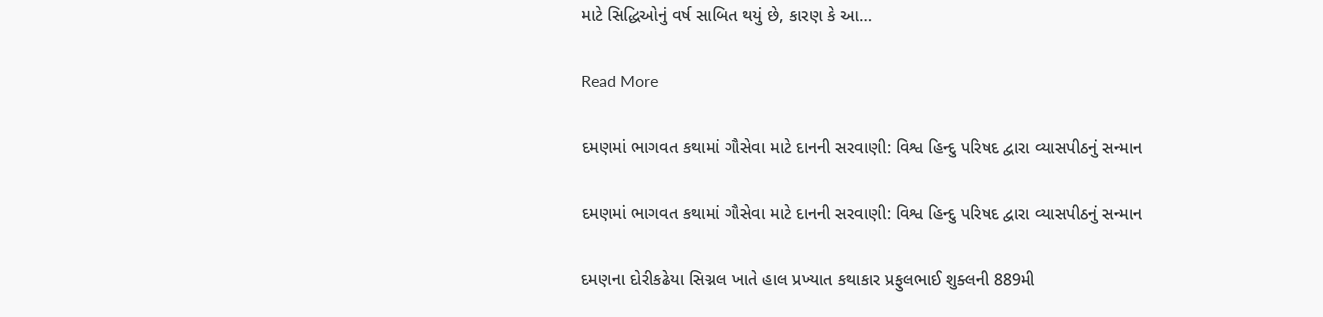માટે સિદ્ધિઓનું વર્ષ સાબિત થયું છે, કારણ કે આ…

Read More

દમણમાં ભાગવત કથામાં ગૌસેવા માટે દાનની સરવાણી: વિશ્વ હિન્દુ પરિષદ દ્વારા વ્યાસપીઠનું સન્માન

દમણમાં ભાગવત કથામાં ગૌસેવા માટે દાનની સરવાણી: વિશ્વ હિન્દુ પરિષદ દ્વારા વ્યાસપીઠનું સન્માન

દમણના દોરીકઢેયા સિગ્નલ ખાતે હાલ પ્રખ્યાત કથાકાર પ્રફુલભાઈ શુક્લની 889મી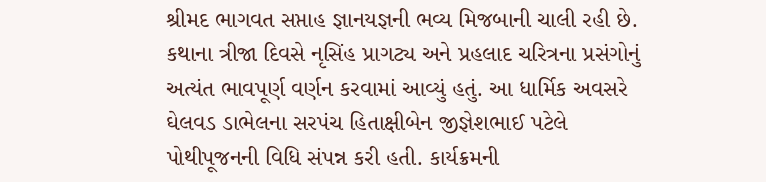શ્રીમદ ભાગવત સપ્તાહ જ્ઞાનયજ્ઞની ભવ્ય મિજબાની ચાલી રહી છે. કથાના ત્રીજા દિવસે નૃસિંહ પ્રાગટ્ય અને પ્રહલાદ ચરિત્રના પ્રસંગોનું અત્યંત ભાવપૂર્ણ વર્ણન કરવામાં આવ્યું હતું. આ ધાર્મિક અવસરે ઘેલવડ ડાભેલના સરપંચ હિતાક્ષીબેન જીજ્ઞેશભાઈ પટેલે પોથીપૂજનની વિધિ સંપન્ન કરી હતી. કાર્યક્રમની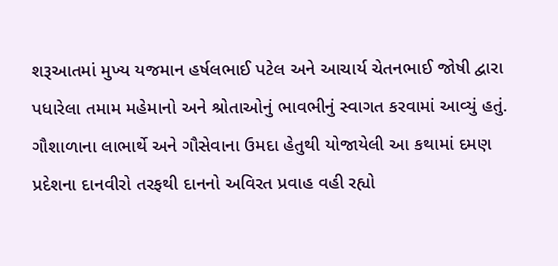શરૂઆતમાં મુખ્ય યજમાન હર્ષલભાઈ પટેલ અને આચાર્ય ચેતનભાઈ જોષી દ્વારા પધારેલા તમામ મહેમાનો અને શ્રોતાઓનું ભાવભીનું સ્વાગત કરવામાં આવ્યું હતું. ગૌશાળાના લાભાર્થે અને ગૌસેવાના ઉમદા હેતુથી યોજાયેલી આ કથામાં દમણ પ્રદેશના દાનવીરો તરફથી દાનનો અવિરત પ્રવાહ વહી રહ્યો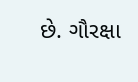છે. ગૌરક્ષા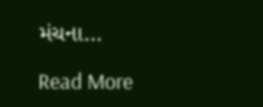મંચના…

Read More